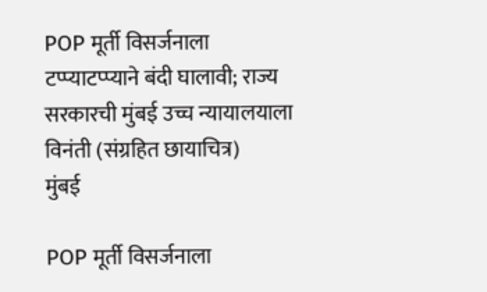POP मूर्ती विसर्जनाला टप्प्याटप्प्याने बंदी घालावी; राज्य सरकारची मुंबई उच्च न्यायालयाला विनंती (संग्रहित छायाचित्र)
मुंबई

POP मूर्ती विसर्जनाला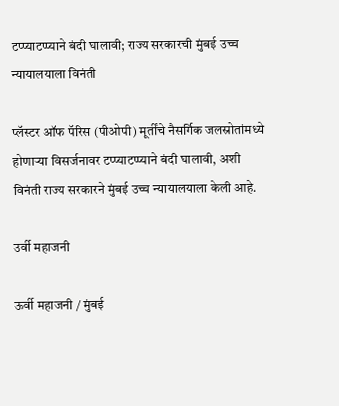टप्प्याटप्प्याने बंदी घालावी; राज्य सरकारची मुंबई उच्च न्यायालयाला विनंती

प्लॅस्टर ऑफ पॅरिस (पीओपी) मूर्तींचे नैसर्गिक जलस्रोतांमध्ये होणाऱ्या विसर्जनावर टप्प्याटप्प्याने बंदी घालावी, अशी विनंती राज्य सरकारने मुंबई उच्च न्यायालयाला केली आहे.

उर्वी महाजनी

ऊर्वी महाजनी / मुंबई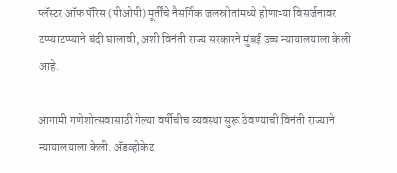प्लॅस्टर ऑफ पॅरिस (पीओपी) मूर्तींचे नैसर्गिक जलस्रोतांमध्ये होणाऱ्या विसर्जनावर टप्प्याटप्प्याने बंदी घालावी, अशी विनंती राज्य सरकारने मुंबई उच्च न्यायालयाला केली आहे.

आगामी गणेशोत्सवासाठी गेल्या वर्षीचीच व्यवस्था सुरू ठेवण्याची विनंती राज्याने न्यायालयाला केली. ॲडव्होकेट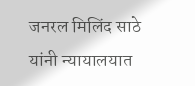जनरल मिलिंद साठे यांनी न्यायालयात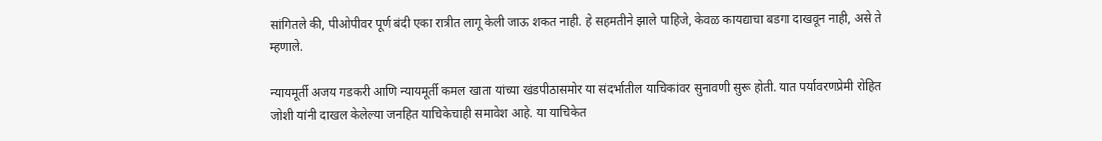सांगितले की, पीओपीवर पूर्ण बंदी एका रात्रीत लागू केली जाऊ शकत नाही. हे सहमतीने झाले पाहिजे, केवळ कायद्याचा बडगा दाखवून नाही, असे ते म्हणाले.

न्यायमूर्ती अजय गडकरी आणि न्यायमूर्ती कमल खाता यांच्या खंडपीठासमोर या संदर्भातील याचिकांवर सुनावणी सुरू होती. यात पर्यावरणप्रेमी रोहित जोशी यांनी दाखल केलेल्या जनहित याचिकेचाही समावेश आहे. या याचिकेत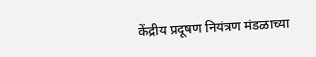केंद्रीय प्रदूषण नियंत्रण मंडळाच्या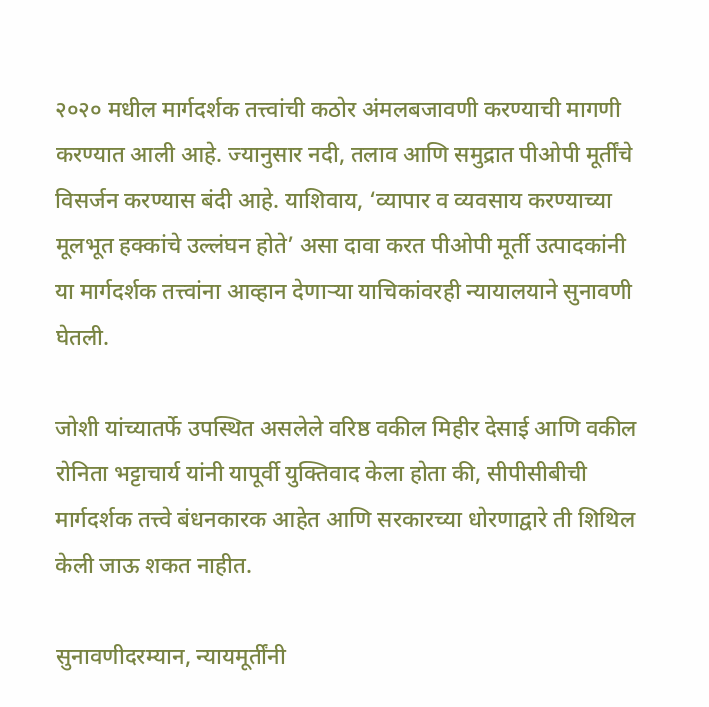२०२० मधील मार्गदर्शक तत्त्वांची कठोर अंमलबजावणी करण्याची मागणी करण्यात आली आहे. ज्यानुसार नदी, तलाव आणि समुद्रात पीओपी मूर्तींचे विसर्जन करण्यास बंदी आहे. याशिवाय, ‘व्यापार व व्यवसाय करण्याच्या मूलभूत हक्कांचे उल्लंघन होते’ असा दावा करत पीओपी मूर्ती उत्पादकांनी या मार्गदर्शक तत्त्वांना आव्हान देणाऱ्या याचिकांवरही न्यायालयाने सुनावणी घेतली.

जोशी यांच्यातर्फे उपस्थित असलेले वरिष्ठ वकील मिहीर देसाई आणि वकील रोनिता भट्टाचार्य यांनी यापूर्वी युक्तिवाद केला होता की, सीपीसीबीची मार्गदर्शक तत्त्वे बंधनकारक आहेत आणि सरकारच्या धोरणाद्वारे ती शिथिल केली जाऊ शकत नाहीत.

सुनावणीदरम्यान, न्यायमूर्तींनी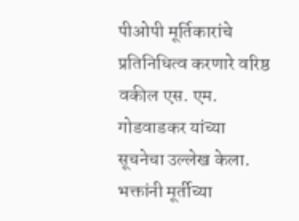पीओपी मूर्तिकारांचे प्रतिनिधित्व करणारे वरिष्ठ वकील एस. एम. गोडवाडकर यांच्या सूचनेचा उल्लेख केला. भक्तांनी मूर्तीच्या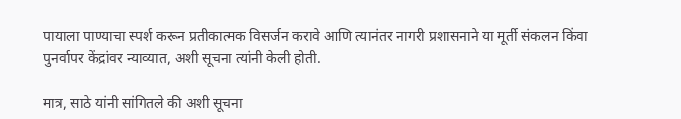पायाला पाण्याचा स्पर्श करून प्रतीकात्मक विसर्जन करावे आणि त्यानंतर नागरी प्रशासनाने या मूर्ती संकलन किंवा पुनर्वापर केंद्रांवर न्याव्यात, अशी सूचना त्यांनी केली होती.

मात्र, साठे यांनी सांगितले की अशी सूचना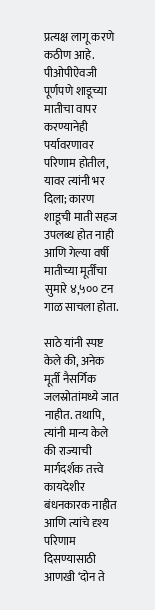प्रत्यक्ष लागू करणे कठीण आहे. पीओपीऐवजी पूर्णपणे शाडूच्या मातीचा वापर करण्यानेही पर्यावरणावर परिणाम होतील, यावर त्यांनी भर दिला; कारण शाडूची माती सहज उपलब्ध होत नाही आणि गेल्या वर्षी मातीच्या मूर्तींचा सुमारे ४,५०० टन गाळ साचला होता.

साठे यांनी स्पष्ट केले की, अनेक मूर्ती नैसर्गिक जलस्रोतांमध्ये जात नाहीत. तथापि, त्यांनी मान्य केले की राज्याची मार्गदर्शक तत्त्वे कायदेशीर बंधनकारक नाहीत आणि त्यांचे दृश्य परिणाम दिसण्यासाठी आणखी ‘दोन ते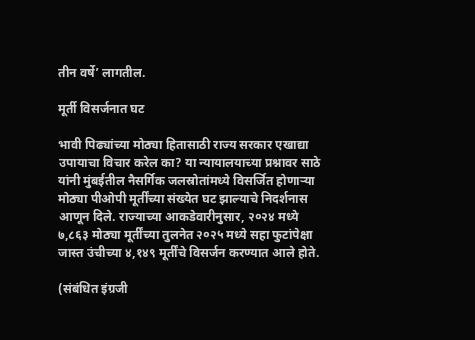तीन वर्षे’ लागतील.

मूर्ती विसर्जनात घट

भावी पिढ्यांच्या मोठ्या हितासाठी राज्य सरकार एखाद्या उपायाचा विचार करेल का? या न्यायालयाच्या प्रश्नावर साठे यांनी मुंबईतील नैसर्गिक जलस्रोतांमध्ये विसर्जित होणाऱ्या मोठ्या पीओपी मूर्तींच्या संख्येत घट झाल्याचे निदर्शनास आणून दिले. राज्याच्या आकडेवारीनुसार, २०२४ मध्ये ७,८६३ मोठ्या मूर्तींच्या तुलनेत २०२५ मध्ये सहा फुटांपेक्षा जास्त उंचीच्या ४,१४९ मूर्तींचे विसर्जन करण्यात आले होते.

(संबंधित इंग्रजी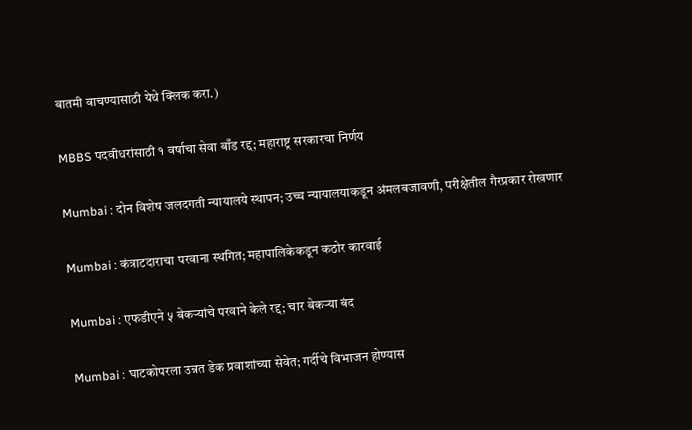बातमी वाचण्यासाठी येथे क्लिक करा.)

MBBS पदवीधरांसाठी १ वर्षाचा सेवा बाँड रद्द; महाराष्ट्र सरकारचा निर्णय

Mumbai : दोन विशेष जलदगती न्यायालये स्थापन; उच्च न्यायालयाकडून अंमलबजावणी, परीक्षेतील गैरप्रकार रोखणार

Mumbai : कंत्राटदाराचा परवाना स्थगित; महापालिकेकडून कठोर कारवाई

Mumbai : एफडीएने ५ बेकऱ्यांचे परवाने केले रद्द; चार बेकऱ्या बंद

Mumbai : घाटकोपरला उन्नत डेक प्रवाशांच्या सेवेत; गर्दीचे विभाजन होण्यास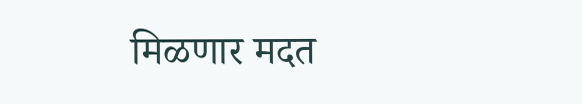मिळणार मदत